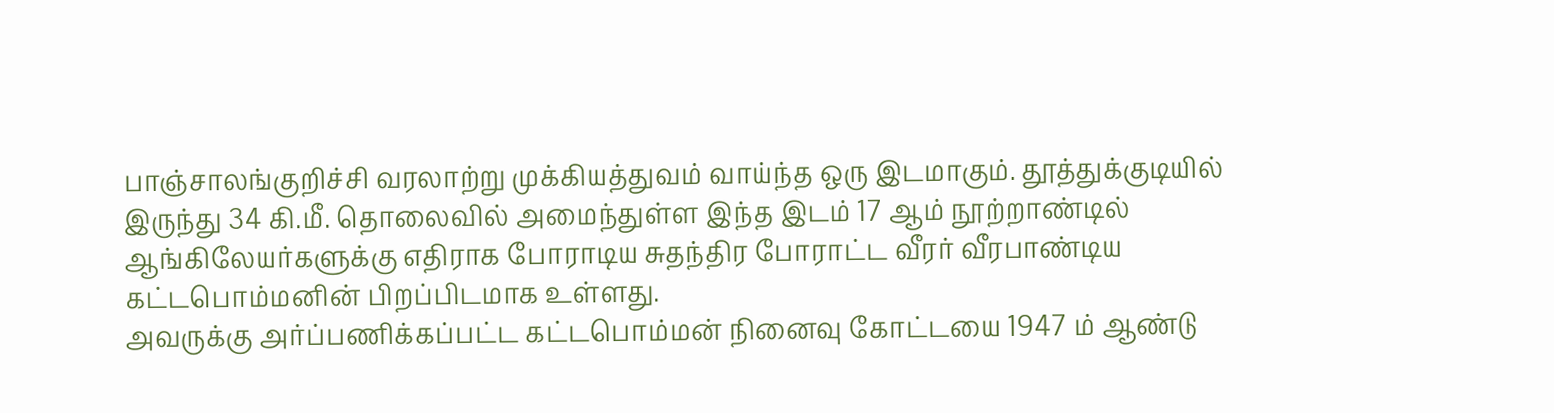பாஞ்சாலங்குறிச்சி வரலாற்று முக்கியத்துவம் வாய்ந்த ஒரு இடமாகும். தூத்துக்குடியில் இருந்து 34 கி.மீ. தொலைவில் அமைந்துள்ள இந்த இடம் 17 ஆம் நூற்றாண்டில் ஆங்கிலேயர்களுக்கு எதிராக போராடிய சுதந்திர போராட்ட வீரர் வீரபாண்டிய கட்டபொம்மனின் பிறப்பிடமாக உள்ளது.
அவருக்கு அர்ப்பணிக்கப்பட்ட கட்டபொம்மன் நினைவு கோட்டயை 1947 ம் ஆண்டு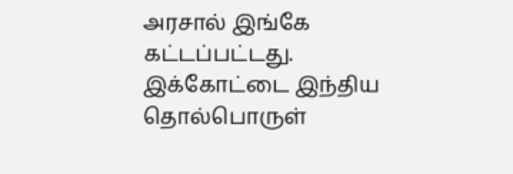அரசால் இங்கே கட்டப்பட்டது. இக்கோட்டை இந்திய தொல்பொருள்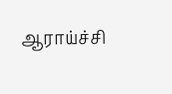ஆராய்ச்சி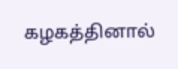கழகத்தினால்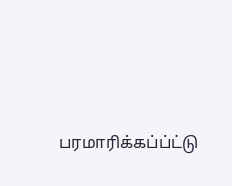பரமாரிக்கப்ப்ட்டு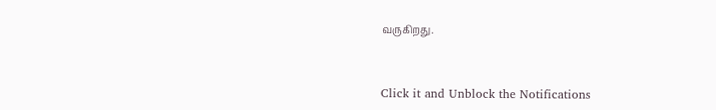வருகிறது.



Click it and Unblock the Notifications